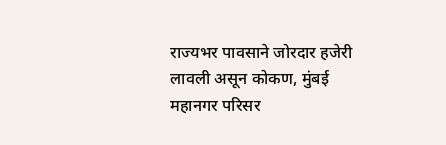राज्यभर पावसाने जोरदार हजेरी लावली असून कोकण, मुंबई महानगर परिसर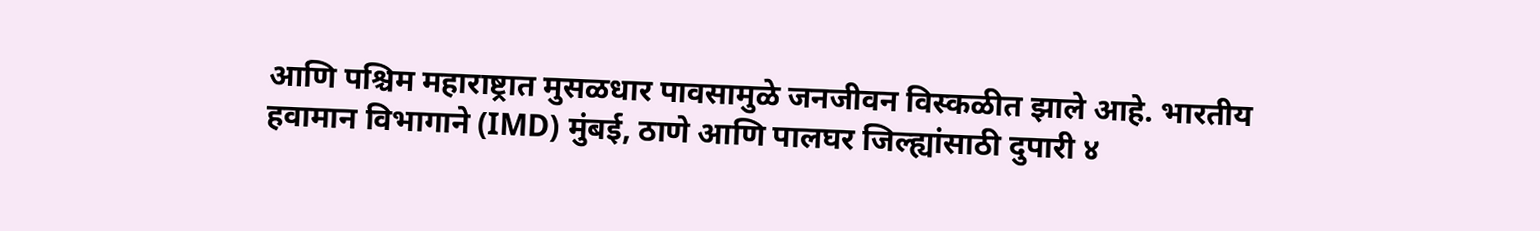आणि पश्चिम महाराष्ट्रात मुसळधार पावसामुळे जनजीवन विस्कळीत झाले आहे. भारतीय हवामान विभागाने (IMD) मुंबई, ठाणे आणि पालघर जिल्ह्यांसाठी दुपारी ४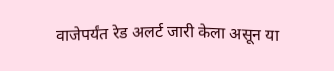वाजेपर्यंत रेड अलर्ट जारी केला असून या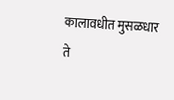कालावधीत मुसळधार ते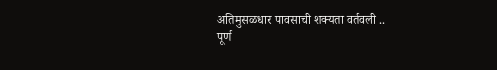अतिमुसळधार पावसाची शक्यता वर्तवली ..
पूर्ण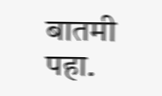बातमी पहा.